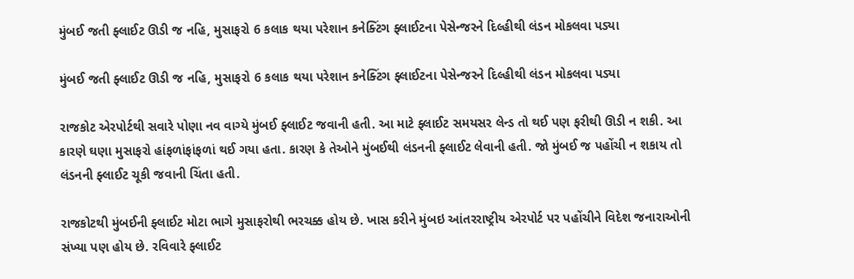મુંબઈ જતી ફ્લાઈટ ઊડી જ નહિ, મુસાફરો 6 કલાક થયા પરેશાન કનેક્ટિંગ ફ્લાઈટના પેસેન્જરને દિલ્હીથી લંડન મોકલવા પડ્યા

મુંબઈ જતી ફ્લાઈટ ઊડી જ નહિ, મુસાફરો 6 કલાક થયા પરેશાન કનેક્ટિંગ ફ્લાઈટના પેસેન્જરને દિલ્હીથી લંડન મોકલવા પડ્યા

રાજકોટ એરપોર્ટથી સવારે પોણા નવ વાગ્યે મુંબઈ ફ્લાઈટ જવાની હતી. આ માટે ફ્લાઈટ સમયસર લેન્ડ તો થઈ પણ ફરીથી ઊડી ન શકી. આ કારણે ઘણા મુસાફરો હાંફળાંફાંફળાં થઈ ગયા હતા. કારણ કે તેઓને મુંબઈથી લંડનની ફ્લાઈટ લેવાની હતી. જો મુંબઈ જ પહોંચી ન શકાય તો લંડનની ફ્લાઈટ ચૂકી જવાની ચિંતા હતી.

રાજકોટથી મુંબઈની ફ્લાઈટ મોટા ભાગે મુસાફરોથી ભરચક્ક હોય છે. ખાસ કરીને મુંબઇ આંતરરાષ્ટ્રીય એરપોર્ટ પર પહોંચીને વિદેશ જનારાઓની સંખ્યા પણ હોય છે. રવિવારે ફ્લાઈટ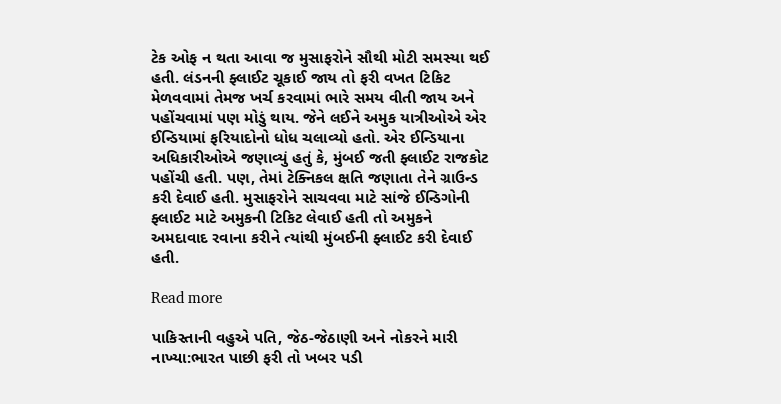ટેક ઓફ ન થતા આવા જ મુસાફરોને સૌથી મોટી સમસ્યા થઈ હતી. લંડનની ફ્લાઈટ ચૂકાઈ જાય તો ફરી વખત ટિકિટ મેળવવામાં તેમજ ખર્ચ કરવામાં ભારે સમય વીતી જાય અને પહોંચવામાં પણ મોડું થાય. જેને લઈને અમુક યાત્રીઓએ એર ઈન્ડિયામાં ફરિયાદોનો ધોધ ચલાવ્યો હતો. એર ઈન્ડિયાના અધિકારીઓએ જણાવ્યું હતું કે, મુંબઈ જતી ફ્લાઈટ રાજકોટ પહોંચી હતી. પણ, તેમાં ટેક્નિકલ ક્ષતિ જણાતા તેને ગ્રાઉન્ડ કરી દેવાઈ હતી. મુસાફરોને સાચવવા માટે સાંજે ઈન્ડિગોની ફ્લાઈટ માટે અમુકની ટિકિટ લેવાઈ હતી તો અમુકને અમદાવાદ રવાના કરીને ત્યાંથી મુંબઈની ફ્લાઈટ કરી દેવાઈ હતી.

Read more

પાકિસ્તાની વહુએ પતિ, જેઠ-જેઠાણી અને નોકરને મારી નાખ્યા:ભારત પાછી ફરી તો ખબર પડી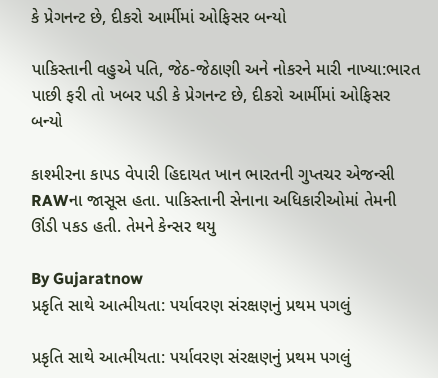કે પ્રેગનન્ટ છે, દીકરો આર્મીમાં ઓફિસર બન્યો

પાકિસ્તાની વહુએ પતિ, જેઠ-જેઠાણી અને નોકરને મારી નાખ્યા:ભારત પાછી ફરી તો ખબર પડી કે પ્રેગનન્ટ છે, દીકરો આર્મીમાં ઓફિસર બન્યો

કાશ્મીરના કાપડ વેપારી હિદાયત ખાન ભારતની ગુપ્તચર એજન્સી RAWના જાસૂસ હતા. પાકિસ્તાની સેનાના અધિકારીઓમાં તેમની ઊંડી પકડ હતી. તેમને કેન્સર થયુ

By Gujaratnow
પ્રકૃતિ સાથે આત્મીયતા: પર્યાવરણ સંરક્ષણનું પ્રથમ પગલું

પ્રકૃતિ સાથે આત્મીયતા: પર્યાવરણ સંરક્ષણનું પ્રથમ પગલું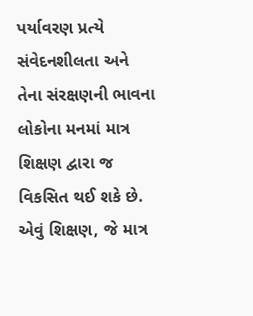પર્યાવરણ પ્રત્યે સંવેદનશીલતા અને તેના સંરક્ષણની ભાવના લોકોના મનમાં માત્ર શિક્ષણ દ્વારા જ વિકસિત થઈ શકે છે. એવું શિક્ષણ, જે માત્ર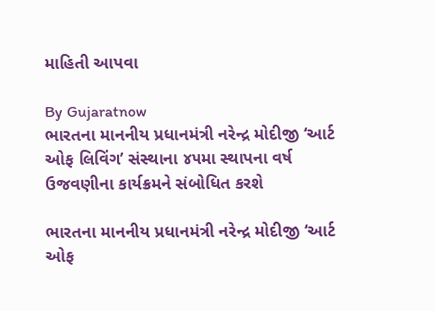માહિતી આપવા

By Gujaratnow
ભારતના માનનીય પ્રધાનમંત્રી નરેન્દ્ર મોદીજી ‘આર્ટ ઓફ લિવિંગ’ સંસ્થાના ૪૫મા સ્થાપના વર્ષ ઉજવણીના કાર્યક્રમને સંબોધિત કરશે

ભારતના માનનીય પ્રધાનમંત્રી નરેન્દ્ર મોદીજી ‘આર્ટ ઓફ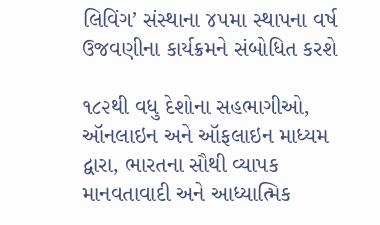લિવિંગ’ સંસ્થાના ૪૫મા સ્થાપના વર્ષ ઉજવણીના કાર્યક્રમને સંબોધિત કરશે

૧૮૨થી વધુ દેશોના સહભાગીઓ, ઑનલાઇન અને ઑફલાઇન માધ્યમ દ્વારા, ભારતના સૌથી વ્યાપક માનવતાવાદી અને આધ્યાત્મિક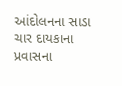આંદોલનના સાડા ચાર દાયકાના પ્રવાસના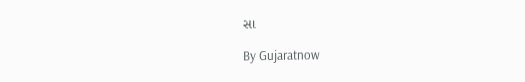સા

By Gujaratnow